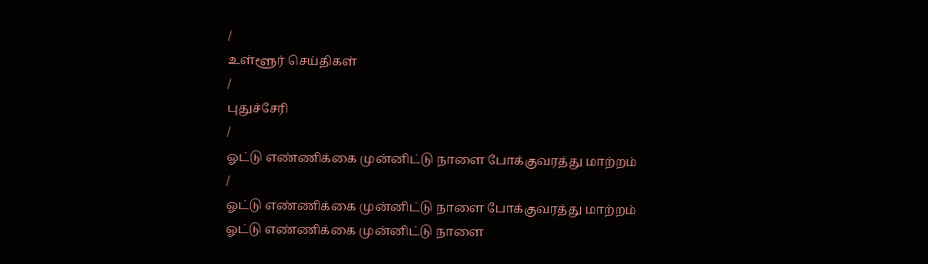/
உள்ளூர் செய்திகள்
/
புதுச்சேரி
/
ஓட்டு எண்ணிக்கை முன்னிட்டு நாளை போக்குவரத்து மாற்றம்
/
ஓட்டு எண்ணிக்கை முன்னிட்டு நாளை போக்குவரத்து மாற்றம்
ஓட்டு எண்ணிக்கை முன்னிட்டு நாளை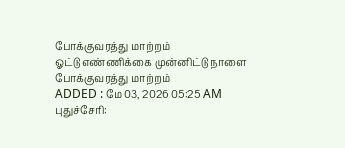போக்குவரத்து மாற்றம்
ஓட்டு எண்ணிக்கை முன்னிட்டு நாளை போக்குவரத்து மாற்றம்
ADDED : மே 03, 2026 05:25 AM
புதுச்சேரி: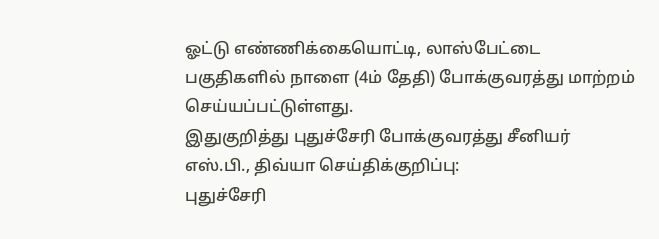ஓட்டு எண்ணிக்கையொட்டி, லாஸ்பேட்டை பகுதிகளில் நாளை (4ம் தேதி) போக்குவரத்து மாற்றம் செய்யப்பட்டுள்ளது.
இதுகுறித்து புதுச்சேரி போக்குவரத்து சீனியர் எஸ்.பி., திவ்யா செய்திக்குறிப்பு:
புதுச்சேரி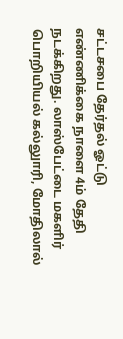சட்டசபை தேர்தல் ஓட்டு எண்ணிக்கை நாளை 4ம் தேதி நடக்கிறது. லாஸ்பேட்டை மகளிர் பொறியியல் கல்லுாரி, மோதிலால்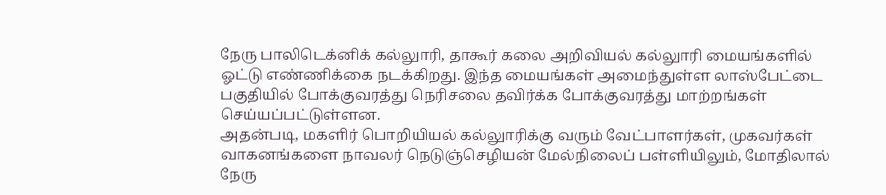நேரு பாலிடெக்னிக் கல்லுாரி, தாகூர் கலை அறிவியல் கல்லுாரி மையங்களில் ஓட்டு எண்ணிக்கை நடக்கிறது. இந்த மையங்கள் அமைந்துள்ள லாஸ்பேட்டை பகுதியில் போக்குவரத்து நெரிசலை தவிர்க்க போக்குவரத்து மாற்றங்கள் செய்யப்பட்டுள்ளன.
அதன்படி, மகளிர் பொறியியல் கல்லுாரிக்கு வரும் வேட்பாளர்கள், முகவர்கள் வாகனங்களை நாவலர் நெடுஞ்செழியன் மேல்நிலைப் பள்ளியிலும், மோதிலால் நேரு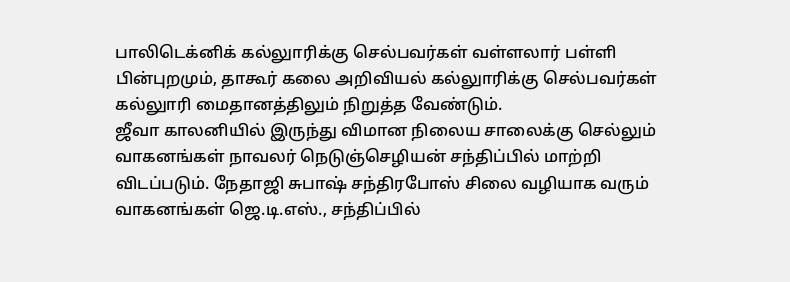பாலிடெக்னிக் கல்லுாரிக்கு செல்பவர்கள் வள்ளலார் பள்ளி பின்புறமும், தாகூர் கலை அறிவியல் கல்லுாரிக்கு செல்பவர்கள் கல்லுாரி மைதானத்திலும் நிறுத்த வேண்டும்.
ஜீவா காலனியில் இருந்து விமான நிலைய சாலைக்கு செல்லும் வாகனங்கள் நாவலர் நெடுஞ்செழியன் சந்திப்பில் மாற்றி விடப்படும். நேதாஜி சுபாஷ் சந்திரபோஸ் சிலை வழியாக வரும் வாகனங்கள் ஜெ.டி.எஸ்., சந்திப்பில்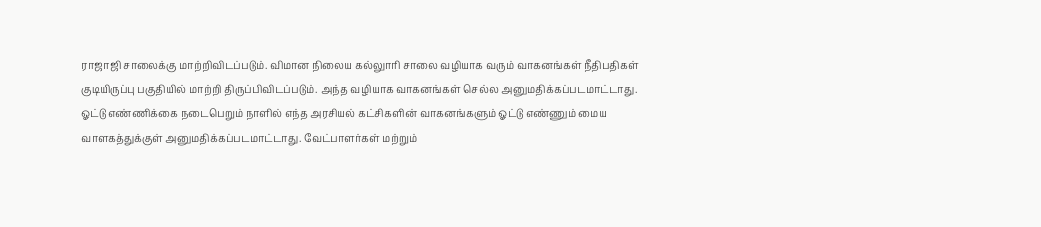ராஜாஜி சாலைக்கு மாற்றிவிடப்படும். விமான நிலைய கல்லுாரி சாலை வழியாக வரும் வாகனங்கள் நீதிபதிகள் குடியிருப்பு பகுதியில் மாற்றி திருப்பிவிடப்படும். அந்த வழியாக வாகனங்கள் செல்ல அனுமதிக்கப்படமாட்டாது.
ஓட்டு எண்ணிக்கை நடைபெறும் நாளில் எந்த அரசியல் கட்சிகளின் வாகனங்களும் ஓட்டு எண்ணும் மைய வாளகத்துக்குள் அனுமதிக்கப்படமாட்டாது. வேட்பாளர்கள் மற்றும்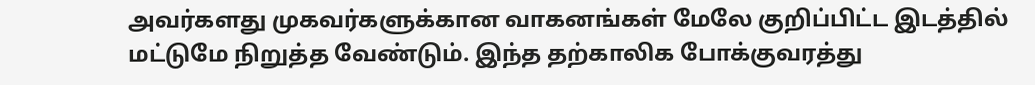அவர்களது முகவர்களுக்கான வாகனங்கள் மேலே குறிப்பிட்ட இடத்தில் மட்டுமே நிறுத்த வேண்டும். இந்த தற்காலிக போக்குவரத்து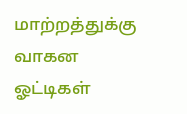மாற்றத்துக்கு வாகன ஓட்டிகள்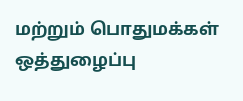மற்றும் பொதுமக்கள் ஒத்துழைப்பு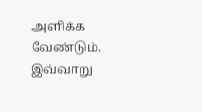அளிக்க வேண்டும்.
இவ்வாறு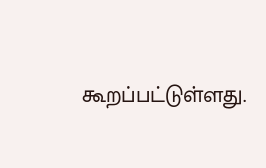கூறப்பட்டுள்ளது.